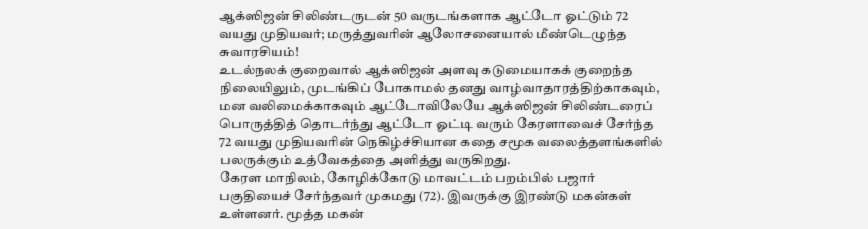ஆக்ஸிஜன் சிலிண்டருடன் 50 வருடங்களாக ஆட்டோ ஓட்டும் 72 வயது முதியவர்; மருத்துவரின் ஆலோசனையால் மீண்டெழுந்த சுவாரசியம்!
உடல்நலக் குறைவால் ஆக்ஸிஜன் அளவு கடுமையாகக் குறைந்த நிலையிலும், முடங்கிப் போகாமல் தனது வாழ்வாதாரத்திற்காகவும், மன வலிமைக்காகவும் ஆட்டோவிலேயே ஆக்ஸிஜன் சிலிண்டரைப் பொருத்தித் தொடர்ந்து ஆட்டோ ஓட்டி வரும் கேரளாவைச் சேர்ந்த 72 வயது முதியவரின் நெகிழ்ச்சியான கதை சமூக வலைத்தளங்களில் பலருக்கும் உத்வேகத்தை அளித்து வருகிறது.
கேரள மாநிலம், கோழிக்கோடு மாவட்டம் பறம்பில் பஜார் பகுதியைச் சேர்ந்தவர் முகமது (72). இவருக்கு இரண்டு மகன்கள் உள்ளனர். மூத்த மகன்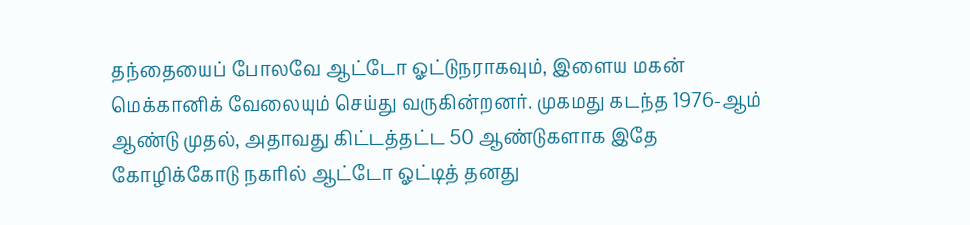தந்தையைப் போலவே ஆட்டோ ஓட்டுநராகவும், இளைய மகன் மெக்கானிக் வேலையும் செய்து வருகின்றனர். முகமது கடந்த 1976-ஆம் ஆண்டு முதல், அதாவது கிட்டத்தட்ட 50 ஆண்டுகளாக இதே கோழிக்கோடு நகரில் ஆட்டோ ஓட்டித் தனது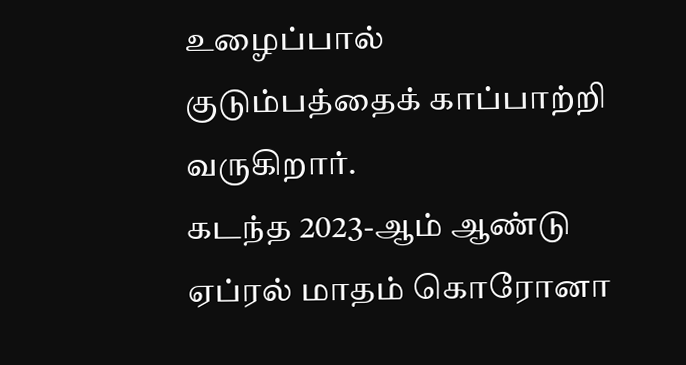உழைப்பால் குடும்பத்தைக் காப்பாற்றி வருகிறார்.
கடந்த 2023-ஆம் ஆண்டு ஏப்ரல் மாதம் கொரோனா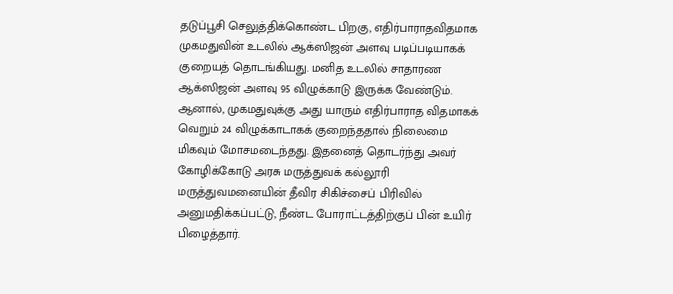தடுப்பூசி செலுத்திக்கொண்ட பிறகு, எதிர்பாராதவிதமாக முகமதுவின் உடலில் ஆக்ஸிஜன் அளவு படிப்படியாகக் குறையத் தொடங்கியது. மனித உடலில் சாதாரண ஆக்ஸிஜன் அளவு 95 விழுக்காடு இருக்க வேண்டும். ஆனால், முகமதுவுக்கு அது யாரும் எதிர்பாராத விதமாகக் வெறும் 24 விழுக்காடாகக் குறைந்ததால் நிலைமை மிகவும் மோசமடைந்தது. இதனைத் தொடர்ந்து அவர் கோழிக்கோடு அரசு மருத்துவக் கல்லூரி மருத்துவமனையின் தீவிர சிகிச்சைப் பிரிவில் அனுமதிக்கப்பட்டு, நீண்ட போராட்டத்திற்குப் பின் உயிர் பிழைத்தார்.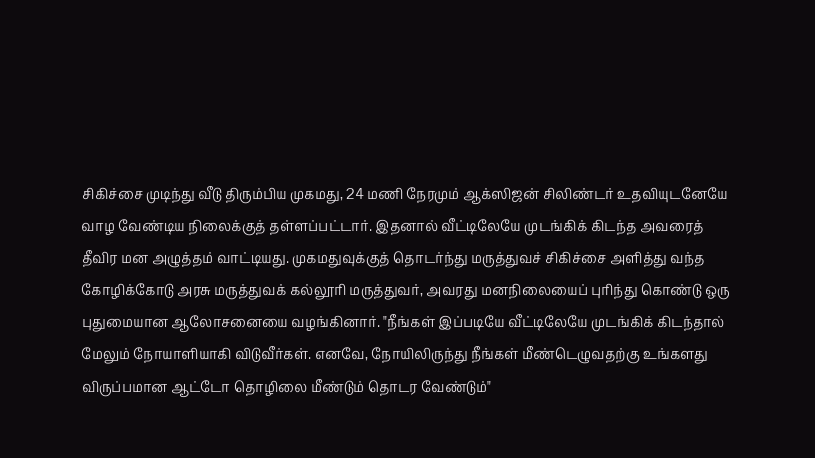சிகிச்சை முடிந்து வீடு திரும்பிய முகமது, 24 மணி நேரமும் ஆக்ஸிஜன் சிலிண்டர் உதவியுடனேயே வாழ வேண்டிய நிலைக்குத் தள்ளப்பட்டார். இதனால் வீட்டிலேயே முடங்கிக் கிடந்த அவரைத் தீவிர மன அழுத்தம் வாட்டியது. முகமதுவுக்குத் தொடர்ந்து மருத்துவச் சிகிச்சை அளித்து வந்த கோழிக்கோடு அரசு மருத்துவக் கல்லூரி மருத்துவர், அவரது மனநிலையைப் புரிந்து கொண்டு ஒரு புதுமையான ஆலோசனையை வழங்கினார். "நீங்கள் இப்படியே வீட்டிலேயே முடங்கிக் கிடந்தால் மேலும் நோயாளியாகி விடுவீர்கள். எனவே, நோயிலிருந்து நீங்கள் மீண்டெழுவதற்கு உங்களது விருப்பமான ஆட்டோ தொழிலை மீண்டும் தொடர வேண்டும்"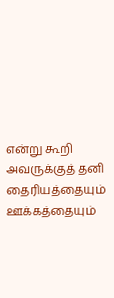என்று கூறி அவருக்குத் தனி தைரியத்தையும் ஊக்கத்தையும்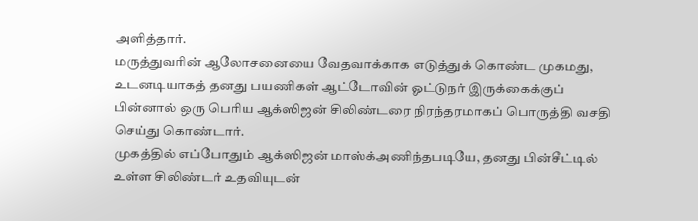அளித்தார்.
மருத்துவரின் ஆலோசனையை வேதவாக்காக எடுத்துக் கொண்ட முகமது, உடனடியாகத் தனது பயணிகள் ஆட்டோவின் ஓட்டுநர் இருக்கைக்குப் பின்னால் ஒரு பெரிய ஆக்ஸிஜன் சிலிண்டரை நிரந்தரமாகப் பொருத்தி வசதி செய்து கொண்டார்.
முகத்தில் எப்போதும் ஆக்ஸிஜன் மாஸ்க்அணிந்தபடியே, தனது பின்சீட்டில் உள்ள சிலிண்டர் உதவியுடன்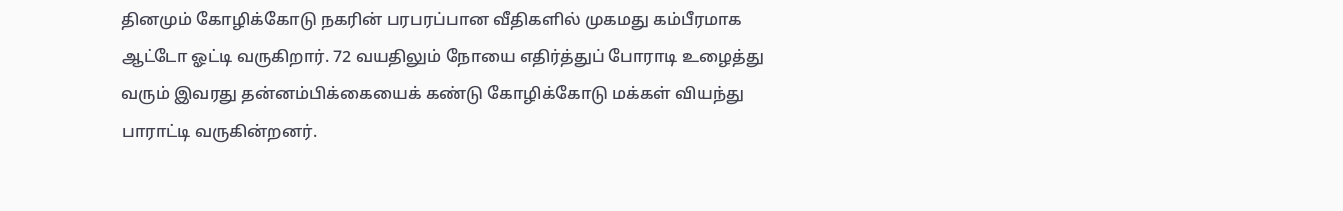தினமும் கோழிக்கோடு நகரின் பரபரப்பான வீதிகளில் முகமது கம்பீரமாக ஆட்டோ ஓட்டி வருகிறார். 72 வயதிலும் நோயை எதிர்த்துப் போராடி உழைத்து வரும் இவரது தன்னம்பிக்கையைக் கண்டு கோழிக்கோடு மக்கள் வியந்து பாராட்டி வருகின்றனர்.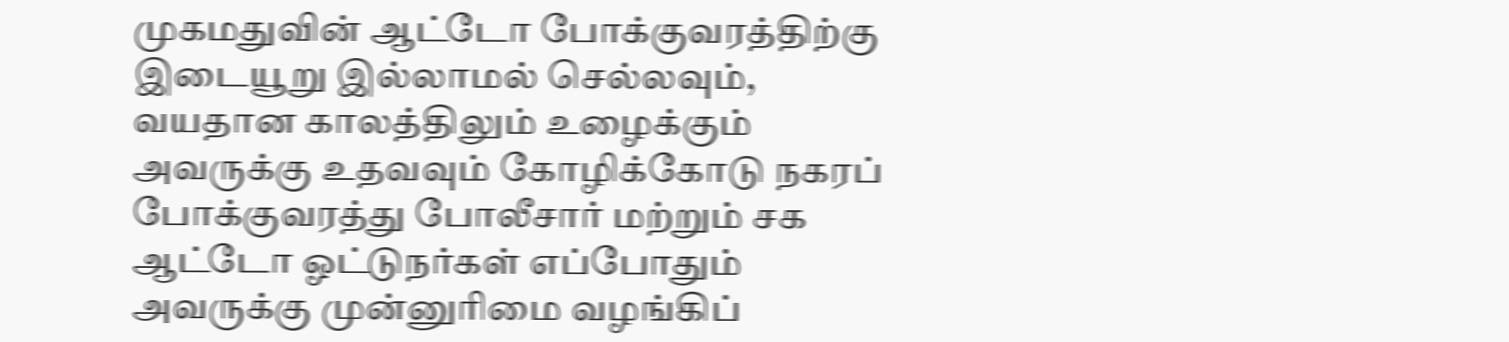முகமதுவின் ஆட்டோ போக்குவரத்திற்கு இடையூறு இல்லாமல் செல்லவும், வயதான காலத்திலும் உழைக்கும் அவருக்கு உதவவும் கோழிக்கோடு நகரப் போக்குவரத்து போலீசார் மற்றும் சக ஆட்டோ ஓட்டுநர்கள் எப்போதும் அவருக்கு முன்னுரிமை வழங்கிப்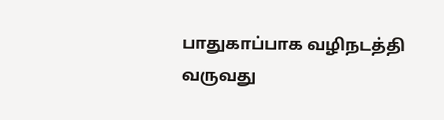பாதுகாப்பாக வழிநடத்தி வருவது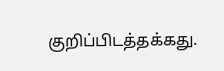குறிப்பிடத்தக்கது.